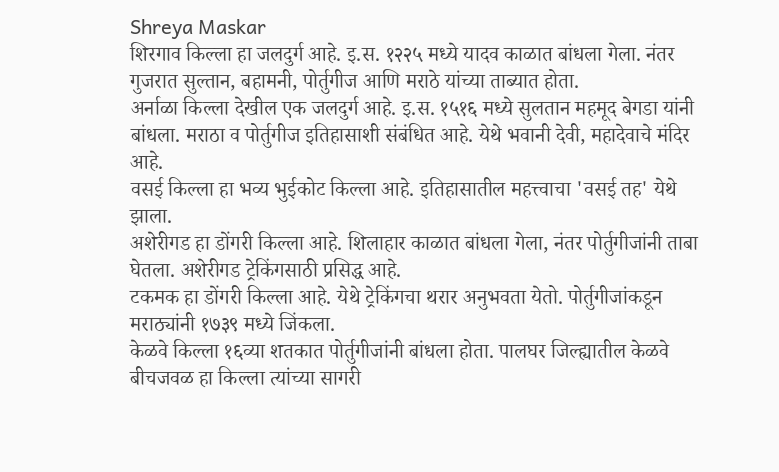Shreya Maskar
शिरगाव किल्ला हा जलदुर्ग आहे. इ.स. १२२५ मध्ये यादव काळात बांधला गेला. नंतर गुजरात सुल्तान, बहामनी, पोर्तुगीज आणि मराठे यांच्या ताब्यात होता.
अर्नाळा किल्ला देखील एक जलदुर्ग आहे. इ.स. १५१६ मध्ये सुलतान महमूद बेगडा यांनी बांधला. मराठा व पोर्तुगीज इतिहासाशी संबंधित आहे. येथे भवानी देवी, महादेवाचे मंदिर आहे.
वसई किल्ला हा भव्य भुईकोट किल्ला आहे. इतिहासातील महत्त्वाचा 'वसई तह' येथे झाला.
अशेरीगड हा डोंगरी किल्ला आहे. शिलाहार काळात बांधला गेला, नंतर पोर्तुगीजांनी ताबा घेतला. अशेरीगड ट्रेकिंगसाठी प्रसिद्ध आहे.
टकमक हा डोंगरी किल्ला आहे. येथे ट्रेकिंगचा थरार अनुभवता येतो. पोर्तुगीजांकडून मराठ्यांनी १७३९ मध्ये जिंकला.
केळवे किल्ला १६व्या शतकात पोर्तुगीजांनी बांधला होता. पालघर जिल्ह्यातील केळवे बीचजवळ हा किल्ला त्यांच्या सागरी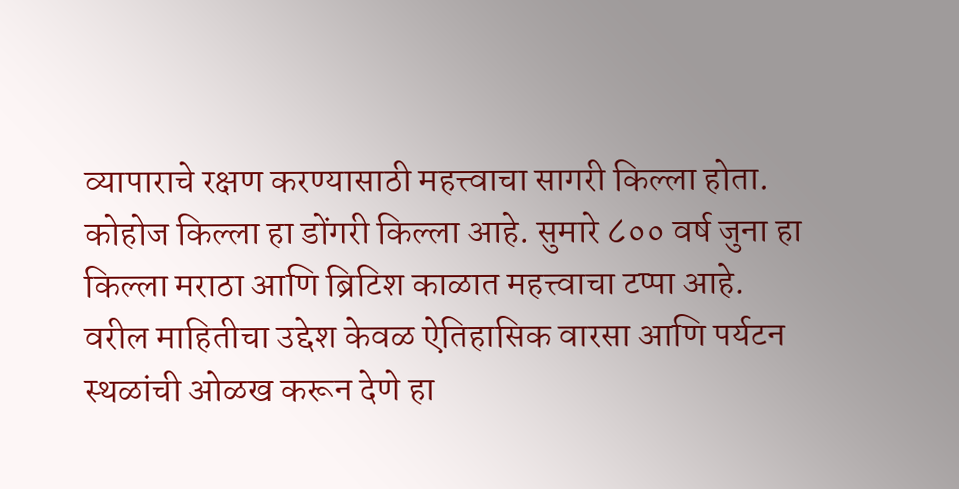व्यापाराचे रक्षण करण्यासाठी महत्त्वाचा सागरी किल्ला होता.
कोहोज किल्ला हा डोंगरी किल्ला आहे. सुमारे ८०० वर्ष जुना हा किल्ला मराठा आणि ब्रिटिश काळात महत्त्वाचा टप्पा आहे.
वरील माहितीचा उद्देश केवळ ऐतिहासिक वारसा आणि पर्यटन स्थळांची ओळख करून देणे हा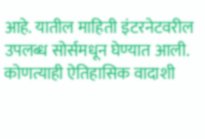आहे. यातील माहिती इंटरनेटवरील उपलब्ध सोर्समधून घेण्यात आली. कोणत्याही ऐतिहासिक वादाशी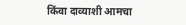किंवा दाव्याशी आमचा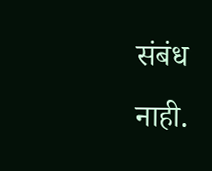संबंध नाही.